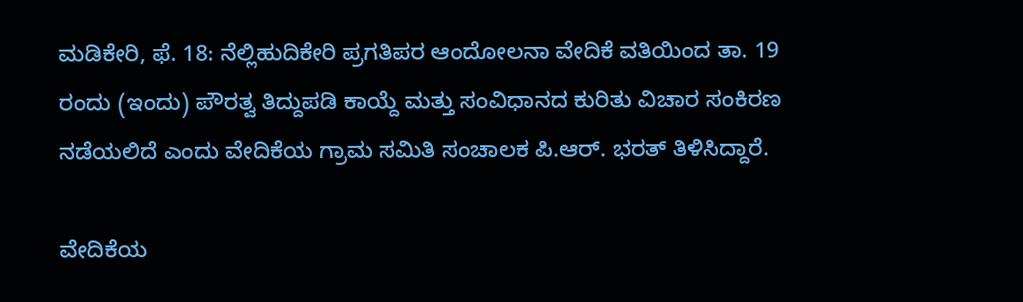ಮಡಿಕೇರಿ, ಫೆ. 18: ನೆಲ್ಲಿಹುದಿಕೇರಿ ಪ್ರಗತಿಪರ ಆಂದೋಲನಾ ವೇದಿಕೆ ವತಿಯಿಂದ ತಾ. 19 ರಂದು (ಇಂದು) ಪೌರತ್ವ ತಿದ್ದುಪಡಿ ಕಾಯ್ದೆ ಮತ್ತು ಸಂವಿಧಾನದ ಕುರಿತು ವಿಚಾರ ಸಂಕಿರಣ ನಡೆಯಲಿದೆ ಎಂದು ವೇದಿಕೆಯ ಗ್ರಾಮ ಸಮಿತಿ ಸಂಚಾಲಕ ಪಿ.ಆರ್. ಭರತ್ ತಿಳಿಸಿದ್ದಾರೆ.

ವೇದಿಕೆಯ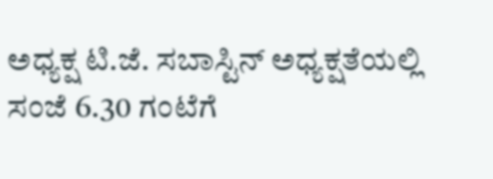ಅಧ್ಯಕ್ಷ ಟಿ.ಜೆ. ಸಬಾಸ್ಟಿನ್ ಅಧ್ಯಕ್ಷತೆಯಲ್ಲಿ ಸಂಜೆ 6.30 ಗಂಟೆಗೆ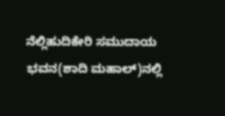ನೆಲ್ಲಿಹುದಿಕೇರಿ ಸಮುದಾಯ ಭವನ(ಶಾದಿ ಮಹಾಲ್)ನಲ್ಲಿ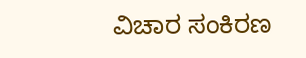ವಿಚಾರ ಸಂಕಿರಣ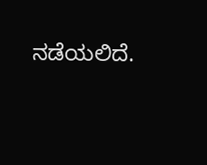ನಡೆಯಲಿದೆ.